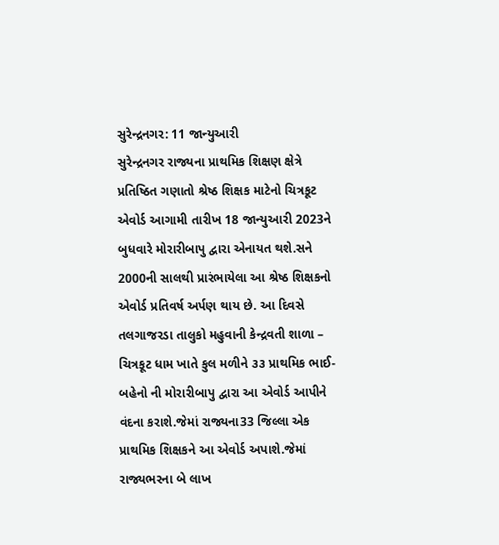સુરેન્દ્રનગર: 11 જાન્યુઆરી
સુરેન્દ્રનગર રાજ્યના પ્રાથમિક શિક્ષણ ક્ષેત્રે પ્રતિષ્ઠિત ગણાતો શ્રેષ્ઠ શિક્ષક માટેનો ચિત્રકૂટ એવોર્ડ આગામી તારીખ 18 જાન્યુઆરી 2023ને બુધવારે મોરારીબાપુ દ્વારા એનાયત થશે.સને 2000ની સાલથી પ્રારંભાયેલા આ શ્રેષ્ઠ શિક્ષકનો એવોર્ડ પ્રતિવર્ષ અર્પણ થાય છે. આ દિવસે તલગાજરડા તાલુકો મહુવાની કેન્દ્રવતી શાળા – ચિત્રકૂટ ધામ ખાતે કુલ મળીને ૩૩ પ્રાથમિક ભાઈ-બહેનો ની મોરારીબાપુ દ્વારા આ એવોર્ડ આપીને વંદના કરાશે.જેમાં રાજ્યના33 જિલ્લા એક પ્રાથમિક શિક્ષકને આ એવોર્ડ અપાશે.જેમાં રાજ્યભરના બે લાખ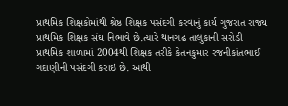પ્રાથમિક શિક્ષકોમાંથી શ્રેષ્ઠ શિક્ષક પસંદગી કરવાનું કાર્ય ગુજરાત રાજ્ય પ્રાથમિક શિક્ષક સંઘ નિભાવે છે.ત્યારે થાનગઢ તાલુકાની સરોડી પ્રાથમિક શાળામાં 2004થી શિક્ષક તરીકે કેતનકુમાર રજનીકાંતભાઈ ગદાણીની પસંદગી કરાઇ છે. આથી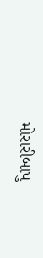મોરારીબાપુ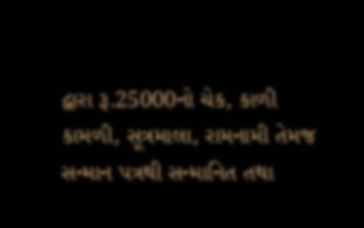દ્વારા રૂ.25000નો ચેક, કાળી કામળી, સૂત્રમાલા, રામનામી તેમજ સન્માન પત્રથી સન્માનિત તથા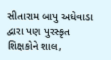સીતારામ બાપુ અધેવાડા દ્વારા પણ પુરસ્કૃત શિક્ષકોને શાલ,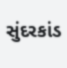સુંદરકાંડ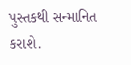પુસ્તકથી સન્માનિત કરાશે.